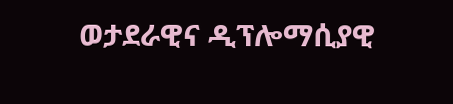ወታደራዊና ዲፕሎማሲያዊ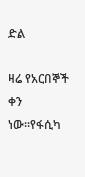ድል

ዛሬ የአርበኞች ቀን ነው።የፋሲካ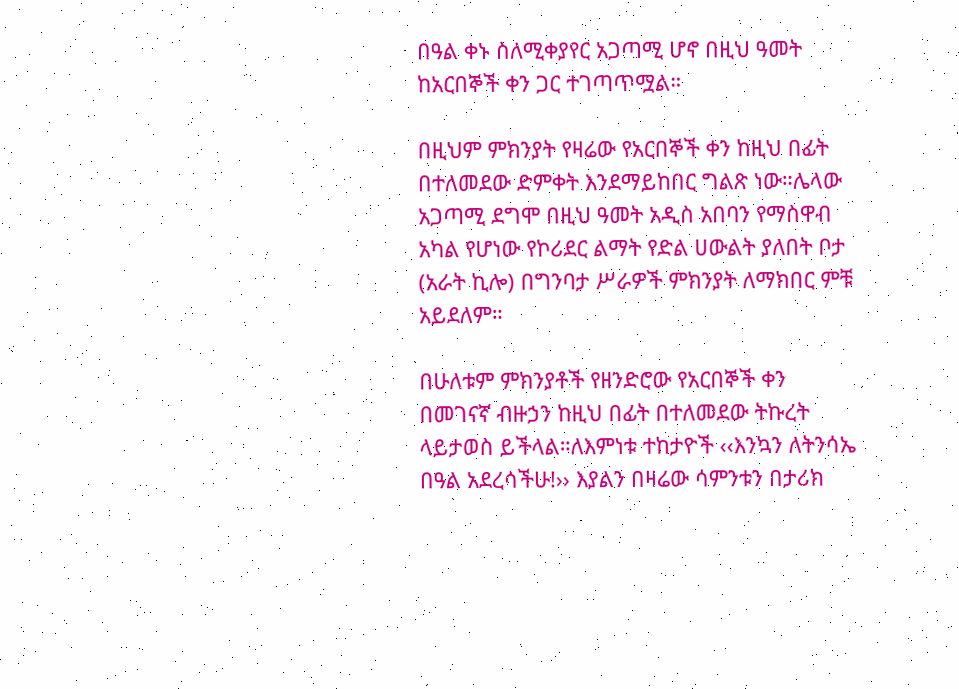በዓል ቀኑ ስለሚቀያየር አጋጣሚ ሆኖ በዚህ ዓመት ከአርበኞች ቀን ጋር ተገጣጥሟል።

በዚህም ምክንያት የዛሬው የአርበኞች ቀን ከዚህ በፊት በተለመደው ድምቀት እንደማይከበር ግልጽ ነው።ሌላው አጋጣሚ ደግሞ በዚህ ዓመት አዲስ አበባን የማስዋብ አካል የሆነው የኮሪደር ልማት የድል ሀውልት ያለበት ቦታ (አራት ኪሎ) በግንባታ ሥራዎች ምክንያት ለማክበር ምቹ አይደለም።

በሁለቱም ምክንያቶች የዘንድሮው የአርበኞች ቀን በመገናኛ ብዙኃን ከዚህ በፊት በተለመደው ትኩረት ላይታወስ ይችላል።ለእምነቱ ተከታዮች ‹‹እንኳን ለትንሳኤ በዓል አደረሳችሁ!›› እያልን በዛሬው ሳምንቱን በታሪክ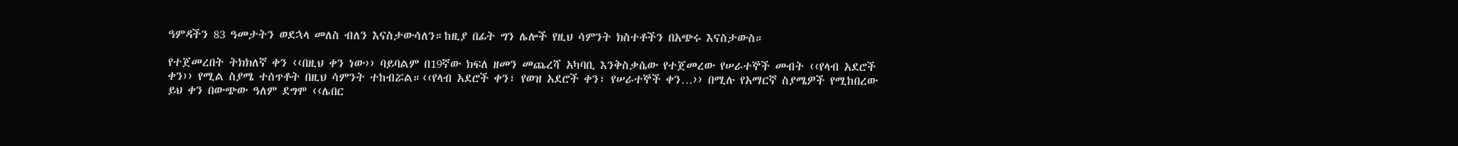ዓምዳችን 83 ዓመታትን ወደኋላ መለስ ብለን እናስታውሳለን።ከዚያ በፊት ግን ሌሎች የዚህ ሳምንት ክስተቶችን በአጭሩ እናስታውስ።

የተጀመረበት ትክክለኛ ቀን ‹‹በዚህ ቀን ነው›› ባይባልም በ19ኛው ክፍለ ዘመን መጨረሻ አካባቢ እንቅስቃሴው የተጀመረው የሠራተኞች መብት ‹‹የላብ አደሮች ቀን›› የሚል ስያሜ ተሰጥቶት በዚህ ሳምንት ተከብሯል።‹‹የላብ አደሮች ቀን፣ የወዝ አደሮች ቀን፣ የሠራተኞች ቀን…›› በሚሉ የአማርኛ ስያሜዎች የሚከበረው ይህ ቀን በውጭው ዓለም ደግሞ ‹‹ሌበር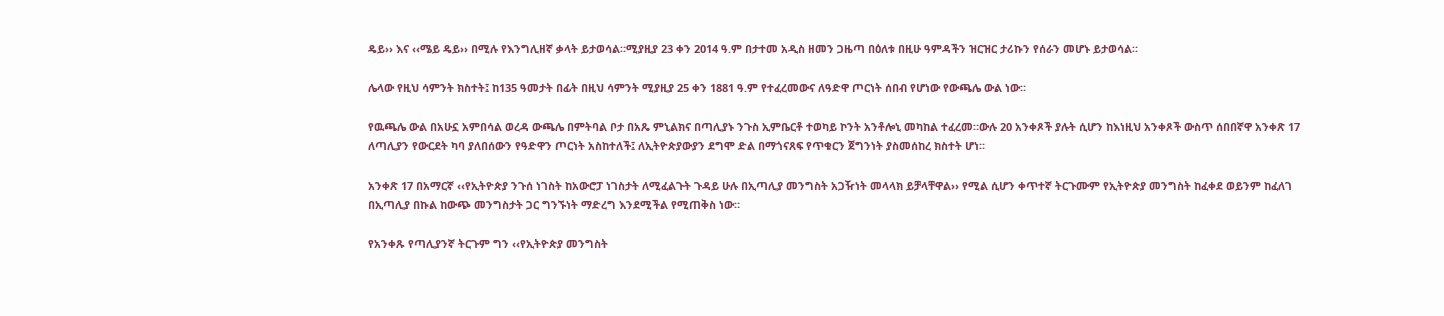ዴይ›› እና ‹‹ሜይ ዴይ›› በሚሉ የእንግሊዘኛ ቃላት ይታወሳል።ሚያዚያ 23 ቀን 2014 ዓ.ም በታተመ አዲስ ዘመን ጋዜጣ በዕለቱ በዚሁ ዓምዳችን ዝርዝር ታሪኩን የሰራን መሆኑ ይታወሳል።

ሌላው የዚህ ሳምንት ክስተት፤ ከ135 ዓመታት በፊት በዚህ ሳምንት ሚያዚያ 25 ቀን 1881 ዓ.ም የተፈረመውና ለዓድዋ ጦርነት ሰበብ የሆነው የውጫሌ ውል ነው።

የዉጫሌ ውል በአሁኗ አምበሳል ወረዳ ውጫሌ በምትባል ቦታ በአጼ ምኒልክና በጣሊያኑ ንጉስ ኢምቤርቶ ተወካይ ኮንት አንቶሎኒ መካከል ተፈረመ።ውሉ 20 አንቀጾች ያሉት ሲሆን ከእነዚህ አንቀጾች ውስጥ ሰበበኛዋ አንቀጽ 17 ለጣሊያን የውርደት ካባ ያለበሰውን የዓድዋን ጦርነት አስከተለች፤ ለኢትዮጵያውያን ደግሞ ድል በማጎናጸፍ የጥቁርን ጀግንነት ያስመሰከረ ክስተት ሆነ።

አንቀጽ 17 በአማርኛ ‹‹የኢትዮጵያ ንጉሰ ነገስት ከአውሮፓ ነገስታት ለሚፈልጉት ጉዳይ ሁሉ በኢጣሊያ መንግስት አጋዥነት መላላክ ይቻላቸዋል›› የሚል ሲሆን ቀጥተኛ ትርጉሙም የኢትዮጵያ መንግስት ከፈቀደ ወይንም ከፈለገ በኢጣሊያ በኩል ከውጭ መንግስታት ጋር ግንኙነት ማድረግ እንደሚችል የሚጠቅስ ነው።

የአንቀጹ የጣሊያንኛ ትርጉም ግን ‹‹የኢትዮጵያ መንግስት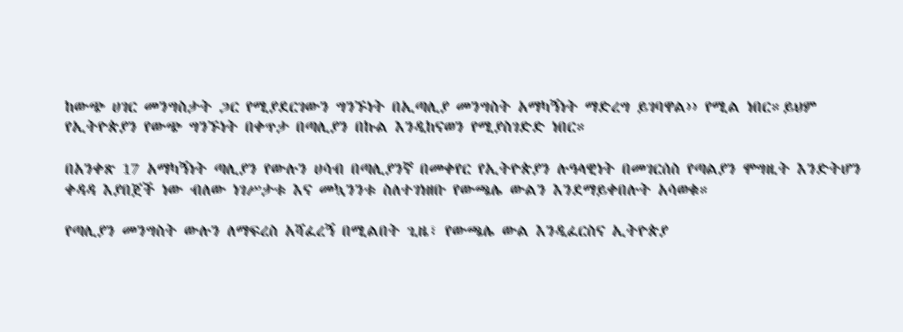ከውጭ ሀገር መንግስታት ጋር የሚያደርገውን ግንኙነት በኢጣሊያ መንግስት አማካኝነት ማድረግ ይገባዋል›› የሚል ነበር።ይህም የኢትዮጵያን የውጭ ግንኙነት በቀጥታ በጣሊያን በኩል እንዲከናወን የሚያስገድድ ነበር።

በአንቀጽ 17 አማካኝነት ጣሊያን የውሉን ሀሳብ በጣሊያንኛ በመቀየር የኢትዮጵያን ሉዓላዊነት በመገርሰስ የጣልያን ሞግዚት እንድትሆን ቀዳዳ እያበጀች ነው ብለው ነገሥታቱ እና መኳንንቱ ስለተገነዘቡ የውጫሌ ውልን እንደማይቀበሉት አሳወቁ።

የጣሊያን መንግስት ውሉን ለማፍረስ አሻፈረኝ በሚልበት ጊዜ፣ የውጫሌ ውል እንዲፈርስና ኢትዮጵያ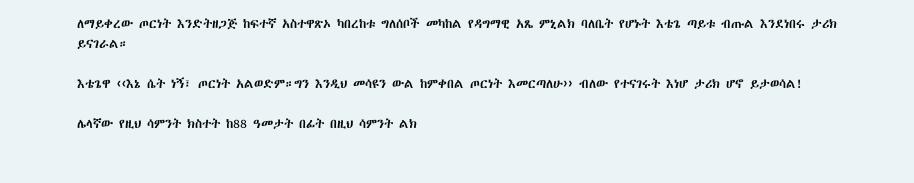ለማይቀረው ጦርነት እንድትዘጋጅ ከፍተኛ አስተዋጽኦ ካበረከቱ ግለሰቦች መካከል የዳግማዊ አጼ ምኒልክ ባለቤት የሆኑት እቴጌ ጣይቱ ብጡል እንደነበሩ ታሪክ ይናገራል።

እቴጌዋ ‹‹እኔ ሴት ነኝ፣ ጦርነት አልወድም።ግን እንዲህ መሳዩን ውል ከምቀበል ጦርነት እመርጣለሁ›› ብለው የተናገሩት እነሆ ታሪክ ሆኖ ይታወሳል!

ሌላኛው የዚህ ሳምንት ክስተት ከ88 ዓመታት በፊት በዚህ ሳምንት ልክ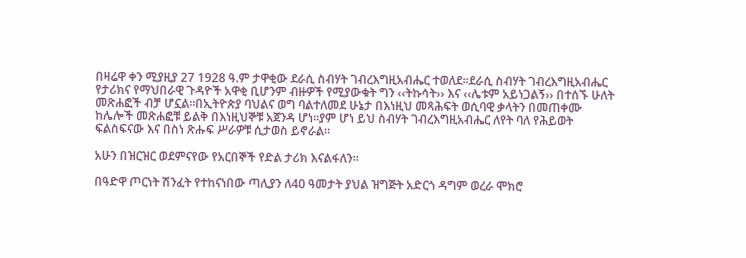በዛሬዋ ቀን ሚያዚያ 27 1928 ዓ.ም ታዋቂው ደራሲ ስብሃት ገብረእግዚአብሔር ተወለደ።ደራሲ ስብሃት ገብረእግዚአብሔር የታሪክና የማህበራዊ ጉዳዮች አዋቂ ቢሆንም ብዙዎች የሚያውቁት ግን ‹‹ትኩሳት›› እና ‹‹ሌቱም አይነጋልኝ›› በተሰኙ ሁለት መጽሐፎች ብቻ ሆኗል።በኢትዮጵያ ባህልና ወግ ባልተለመደ ሁኔታ በእነዚህ መጻሕፍት ወሲባዊ ቃላትን በመጠቀሙ ከሌሎች መጽሐፎቹ ይልቅ በእነዚህኞቹ አጀንዳ ሆነ።ያም ሆነ ይህ ስብሃት ገብረእግዚአብሔር ለየት ባለ የሕይወት ፍልስፍናው እና በስነ ጽሑፍ ሥራዎቹ ሲታወስ ይኖራል።

አሁን በዝርዝር ወደምናየው የአርበኞች የድል ታሪክ እናልፋለን።

በዓድዋ ጦርነት ሽንፈት የተከናነበው ጣሊያን ለ40 ዓመታት ያህል ዝግጅት አድርጎ ዳግም ወረራ ሞክሮ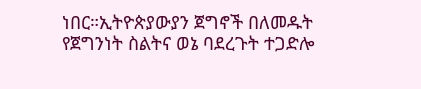ነበር።ኢትዮጵያውያን ጀግኖች በለመዱት የጀግንነት ስልትና ወኔ ባደረጉት ተጋድሎ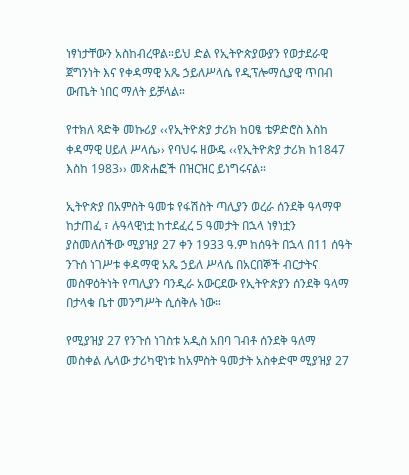ነፃነታቸውን አስከብረዋል።ይህ ድል የኢትዮጵያውያን የወታደራዊ ጀግንነት እና የቀዳማዊ አጼ ኃይለሥላሴ የዲፕሎማሲያዊ ጥበብ ውጤት ነበር ማለት ይቻላል።

የተክለ ጻድቅ መኩሪያ ‹‹የኢትዮጵያ ታሪክ ከዐፄ ቴዎድሮስ እስከ ቀዳማዊ ሀይለ ሥላሴ›› የባህሩ ዘውዴ ‹‹የኢትዮጵያ ታሪክ ከ1847 እስከ 1983›› መጽሐፎች በዝርዝር ይነግሩናል።

ኢትዮጵያ በአምስት ዓመቱ የፋሽስት ጣሊያን ወረራ ሰንደቅ ዓላማዋ ከታጠፈ ፣ ሉዓላዊነቷ ከተደፈረ 5 ዓመታት በኋላ ነፃነቷን ያስመለሰችው ሚያዝያ 27 ቀን 1933 ዓ.ም ከሰዓት በኋላ በ11 ሰዓት ንጉሰ ነገሥቱ ቀዳማዊ አጼ ኃይለ ሥላሴ በአርበኞች ብርታትና መስዋዕትነት የጣሊያን ባንዲራ አውርደው የኢትዮጵያን ሰንደቅ ዓላማ በታላቁ ቤተ መንግሥት ሲሰቅሉ ነው።

የሚያዝያ 27 የንጉሰ ነገስቱ አዲስ አበባ ገብቶ ሰንደቅ ዓለማ መስቀል ሌላው ታሪካዊነቱ ከአምስት ዓመታት አስቀድሞ ሚያዝያ 27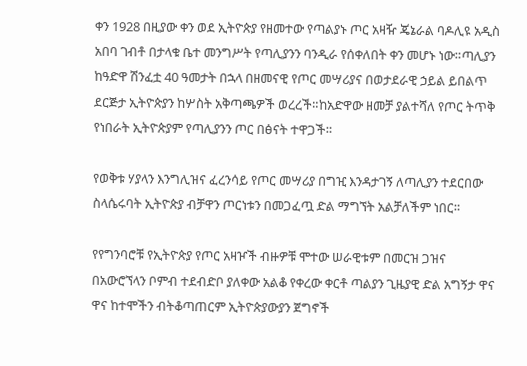ቀን 1928 በዚያው ቀን ወደ ኢትዮጵያ የዘመተው የጣልያኑ ጦር አዛዥ ጄኔራል ባዶሊዩ አዲስ አበባ ገብቶ በታላቁ ቤተ መንግሥት የጣሊያንን ባንዲራ የሰቀለበት ቀን መሆኑ ነው።ጣሊያን ከዓድዋ ሽንፈቷ 40 ዓመታት በኋላ በዘመናዊ የጦር መሣሪያና በወታደራዊ ኃይል ይበልጥ ደርጅታ ኢትዮጵያን ከሦስት አቅጣጫዎች ወረረች።ከአድዋው ዘመቻ ያልተሻለ የጦር ትጥቅ የነበራት ኢትዮጵያም የጣሊያንን ጦር በፅናት ተዋጋች።

የወቅቱ ሃያላን እንግሊዝና ፈረንሳይ የጦር መሣሪያ በግዢ እንዳታገኝ ለጣሊያን ተደርበው ስላሴሩባት ኢትዮጵያ ብቻዋን ጦርነቱን በመጋፈጧ ድል ማግኘት አልቻለችም ነበር።

የየግንባሮቹ የኢትዮጵያ የጦር አዛዦች ብዙዎቹ ሞተው ሠራዊቱም በመርዝ ጋዝና በአውሮኘላን ቦምብ ተደብድቦ ያለቀው አልቆ የቀረው ቀርቶ ጣልያን ጊዜያዊ ድል አግኝታ ዋና ዋና ከተሞችን ብትቆጣጠርም ኢትዮጵያውያን ጀግኖች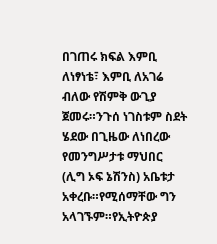በገጠሩ ክፍል እምቢ ለነፃነቴ፣ እምቢ ለአገሬ ብለው የሽምቅ ውጊያ ጀመሩ።ንጉሰ ነገስቱም ስደት ሄደው በጊዜው ለነበረው የመንግሥታቱ ማህበር (ሊግ ኦፍ ኔሽንስ) አቤቱታ አቀረቡ።የሚሰማቸው ግን አላገኙም።የኢትዮጵያ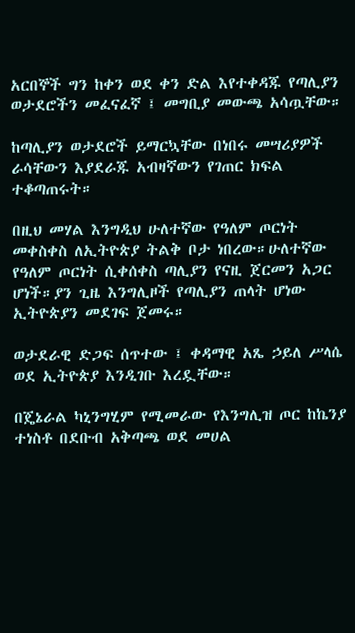አርበኞች ግን ከቀን ወደ ቀን ድል እየተቀዳጁ የጣሊያን ወታደሮችን መፈናፈኛ ፤ መግቢያ መውጫ አሳጧቸው።

ከጣሊያን ወታደሮች ይማርኳቸው በነበሩ መሣሪያዎች ራሳቸውን እያደራጁ አብዛኛውን የገጠር ክፍል ተቆጣጠሩት።

በዚህ መሃል እንግዲህ ሁለተኛው የዓለም ጦርነት መቀስቀስ ለኢትዮጵያ ትልቅ ቦታ ነበረው።ሁለተኛው የዓለም ጦርነት ሲቀሰቀስ ጣሊያን የናዚ ጀርመን አጋር ሆነች።ያን ጊዜ እንግሊዞች የጣሊያን ጠላት ሆነው ኢትዮጵያን መደገፍ ጀመሩ።

ወታደራዊ ድጋፍ ሰጥተው ፤ ቀዳማዊ አጼ ኃይለ ሥላሴ ወደ ኢትዮጵያ እንዲገቡ እረዷቸው።

በጄኔራል ካኒንግሂም የሚመራው የእንግሊዝ ጦር ከኬንያ ተነስቶ በደቡብ አቅጣጫ ወደ መሀል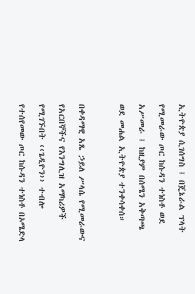ኢትዮጵያ ሲገሰግስ ፤ በጄኔራል ፕላት የሚመራው ጦር ከሱዳን ተነስቶ ወደ አሥመራ ፤ ከዚያም በሰሜን አቅጣጫ ወደ መሐል ኢትዮጵያ ተንቀሳቀሰ።

በቀዳማዊ አጼ ኃይለ ሥላሴ የሚመራውና የአርበኞችና የእንግሊዝ አማካሪዎች የሚገኙበት ‹‹ጌዲዮን›› ተብሎ የተሰየመው ጦር ከሱዳን ተነስቶ በኦሜድላ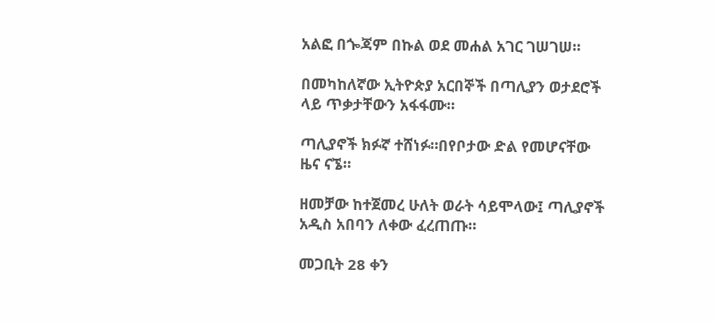አልፎ በጐጃም በኩል ወደ መሐል አገር ገሠገሠ።

በመካከለኛው ኢትዮጵያ አርበኞች በጣሊያን ወታደሮች ላይ ጥቃታቸውን አፋፋሙ።

ጣሊያኖች ክፉኛ ተሸነፉ።በየቦታው ድል የመሆናቸው ዜና ናኜ።

ዘመቻው ከተጀመረ ሁለት ወራት ሳይሞላው፤ ጣሊያኖች አዲስ አበባን ለቀው ፈረጠጡ።

መጋቢት 28 ቀን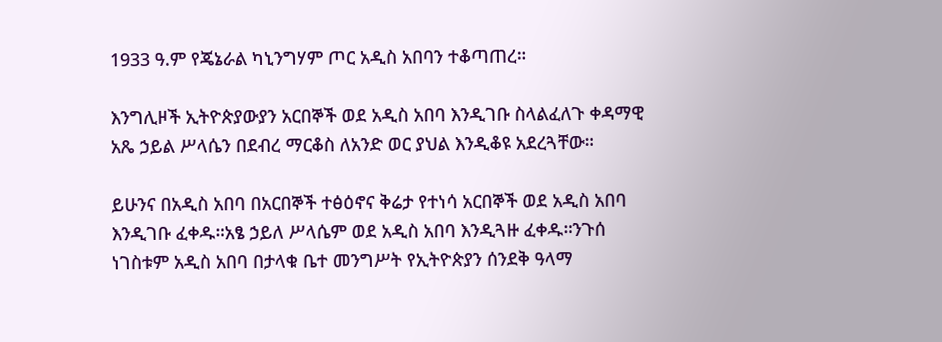1933 ዓ.ም የጄኔራል ካኒንግሃም ጦር አዲስ አበባን ተቆጣጠረ።

እንግሊዞች ኢትዮጵያውያን አርበኞች ወደ አዲስ አበባ እንዲገቡ ስላልፈለጉ ቀዳማዊ አጼ ኃይል ሥላሴን በደብረ ማርቆስ ለአንድ ወር ያህል እንዲቆዩ አደረጓቸው።

ይሁንና በአዲስ አበባ በአርበኞች ተፅዕኖና ቅሬታ የተነሳ አርበኞች ወደ አዲስ አበባ እንዲገቡ ፈቀዱ።አፄ ኃይለ ሥላሴም ወደ አዲስ አበባ እንዲጓዙ ፈቀዱ።ንጉሰ ነገስቱም አዲስ አበባ በታላቁ ቤተ መንግሥት የኢትዮጵያን ሰንደቅ ዓላማ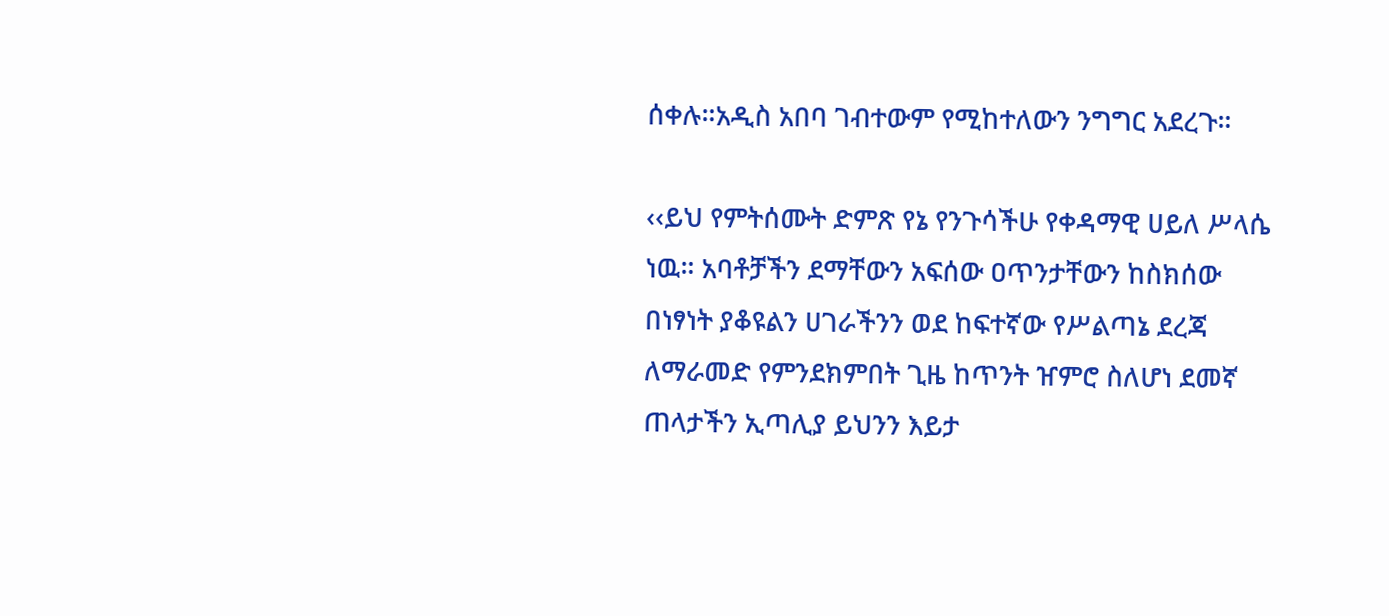ሰቀሉ።አዲስ አበባ ገብተውም የሚከተለውን ንግግር አደረጉ።

‹‹ይህ የምትሰሙት ድምጽ የኔ የንጉሳችሁ የቀዳማዊ ሀይለ ሥላሴ ነዉ። አባቶቻችን ደማቸውን አፍሰው ዐጥንታቸውን ከስክሰው በነፃነት ያቆዩልን ሀገራችንን ወደ ከፍተኛው የሥልጣኔ ደረጃ ለማራመድ የምንደክምበት ጊዜ ከጥንት ዠምሮ ስለሆነ ደመኛ ጠላታችን ኢጣሊያ ይህንን እይታ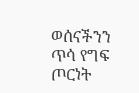ወሰናችንን ጥሳ የግፍ ጦርነት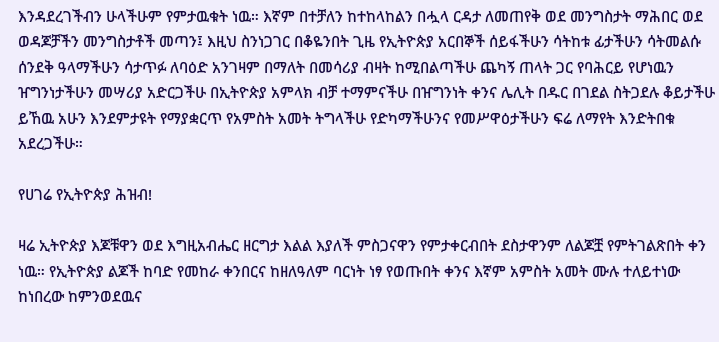እንዳደረገችብን ሁላችሁም የምታዉቁት ነዉ። እኛም በተቻለን ከተከላከልን በሗላ ርዳታ ለመጠየቅ ወደ መንግስታት ማሕበር ወደ ወዳጆቻችን መንግስታቶች መጣን፤ እዚህ ስንነጋገር በቆዬንበት ጊዜ የኢትዮጵያ አርበኞች ሰይፋችሁን ሳትከቱ ፊታችሁን ሳትመልሱ ሰንደቅ ዓላማችሁን ሳታጥፉ ለባዕድ አንገዛም በማለት በመሳሪያ ብዛት ከሚበልጣችሁ ጨካኝ ጠላት ጋር የባሕርይ የሆነዉን ዠግንነታችሁን መሣሪያ አድርጋችሁ በኢትዮጵያ አምላክ ብቻ ተማምናችሁ በዠግንነት ቀንና ሌሊት በዱር በገደል ስትጋደሉ ቆይታችሁ ይኸዉ አሁን እንደምታዩት የማያቋርጥ የአምስት አመት ትግላችሁ የድካማችሁንና የመሥዋዕታችሁን ፍሬ ለማየት እንድትበቁ አደረጋችሁ።

የሀገሬ የኢትዮጵያ ሕዝብ!

ዛሬ ኢትዮጵያ እጆቹዋን ወደ እግዚአብሔር ዘርግታ እልል እያለች ምስጋናዋን የምታቀርብበት ደስታዋንም ለልጆቿ የምትገልጽበት ቀን ነዉ። የኢትዮጵያ ልጆች ከባድ የመከራ ቀንበርና ከዘለዓለም ባርነት ነፃ የወጡበት ቀንና እኛም አምስት አመት ሙሉ ተለይተነው ከነበረው ከምንወደዉና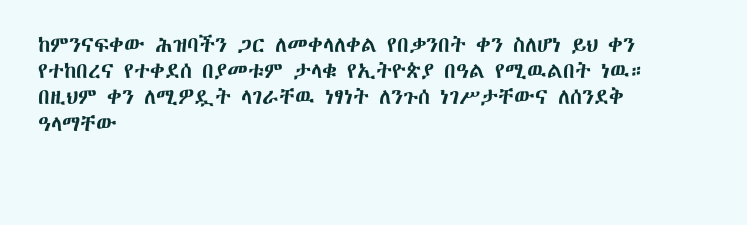ከምንናፍቀው ሕዝባችን ጋር ለመቀላለቀል የበቃንበት ቀን ስለሆነ ይህ ቀን የተከበረና የተቀደሰ በያመቱም ታላቁ የኢትዮጵያ በዓል የሚዉልበት ነዉ። በዚህም ቀን ለሚዎዷት ላገራቸዉ ነፃነት ለንጉሰ ነገሥታቸውና ለሰንደቅ ዓላማቸው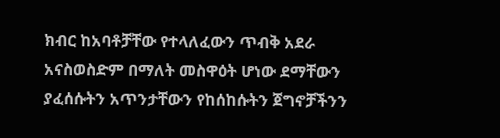ክብር ከአባቶቻቸው የተላለፈውን ጥብቅ አደራ አናስወስድም በማለት መስዋዕት ሆነው ደማቸውን ያፈሰሱትን አጥንታቸውን የከሰከሱትን ጀግኖቻችንን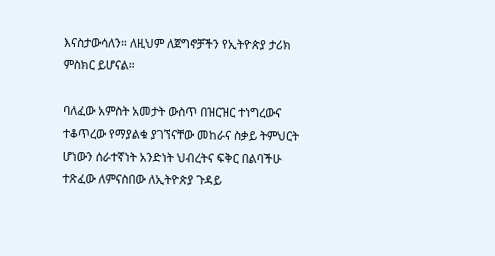እናስታውሳለን። ለዚህም ለጀግኖቻችን የኢትዮጵያ ታሪክ ምስክር ይሆናል።

ባለፈው አምስት አመታት ውስጥ በዝርዝር ተነግረውና ተቆጥረው የማያልቁ ያገኘናቸው መከራና ስቃይ ትምህርት ሆነውን ሰራተኛነት አንድነት ህብረትና ፍቅር በልባችሁ ተጽፈው ለምናስበው ለኢትዮጵያ ጉዳይ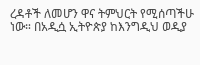ረዳቶች ለመሆን ዋና ትምህርት የሚሰጣችሁ ነው። በአዲሷ ኢትዮጵያ ከእንግዲህ ወዲያ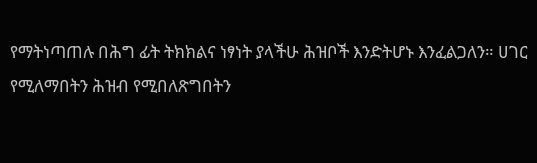የማትነጣጠሉ በሕግ ፊት ትክክልና ነፃነት ያላችሁ ሕዝቦች እንድትሆኑ እንፈልጋለን። ሀገር የሚለማበትን ሕዝብ የሚበለጽግበትን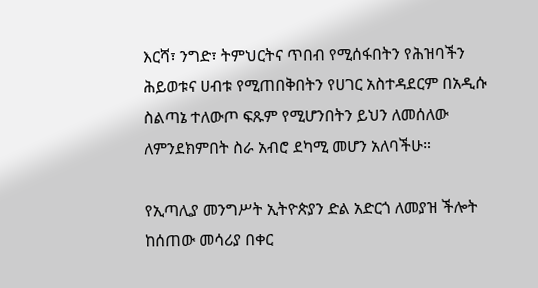እርሻ፣ ንግድ፣ ትምህርትና ጥበብ የሚሰፋበትን የሕዝባችን ሕይወቱና ሀብቱ የሚጠበቅበትን የሀገር አስተዳደርም በአዲሱ ስልጣኔ ተለውጦ ፍጹም የሚሆንበትን ይህን ለመሰለው ለምንደክምበት ስራ አብሮ ደካሚ መሆን አለባችሁ።

የኢጣሊያ መንግሥት ኢትዮጵያን ድል አድርጎ ለመያዝ ችሎት ከሰጠው መሳሪያ በቀር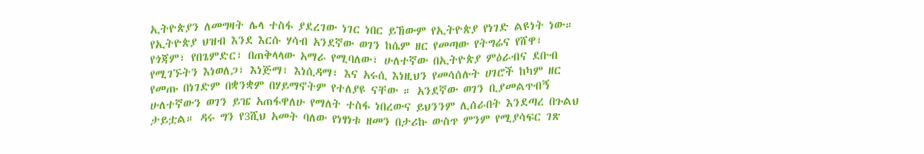ኢትዮጵያን ለመግዛት ሌላ ተስፋ ያደረገው ነገር ነበር ይኸውም የኢትዮጵያ የነገድ ልዩነት ነው። የኢትዮጵያ ህዝብ እንደ እርሱ ሃሳብ አንደኛው ወገን ከሴም ዘር የመጣው የትግሬና የሸዋ፣ የጎጃም፣ የበጌምድር፣ በጠቅላላው አማራ የሚባለው፣ ሁለተኛው በኢትዮጵያ ምዕራብና ደቡብ የሚገኙትን እነወለጋ፣ እነጅማ፣ እነሲዳማ፣ እና አሩሲ እነዚህን የመሳሰሉት ሀገሮች ከካም ዘር የመጡ በነገድም በቋንቋም በሃይማኖትም የተለያዩ ናቸው ። አንደኛው ወገን ቢያመልጥብኝ ሁለተኛውን ወገን ይዤ አጠፋዋለሁ የማለት ተስፋ ነበረውና ይህንንም ሊሰራበት እንደጣረ በጉልህ ታይቷል። ዳሩ ግን የ3ሺህ አመት ባለው የነፃነቱ ዘመን በታሪኩ ውስጥ ምንም የሚያሳፍር ገጽ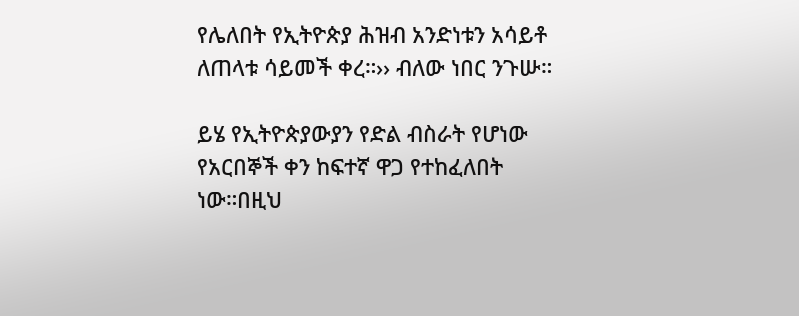የሌለበት የኢትዮጵያ ሕዝብ አንድነቱን አሳይቶ ለጠላቱ ሳይመች ቀረ።›› ብለው ነበር ንጉሡ።

ይሄ የኢትዮጵያውያን የድል ብስራት የሆነው የአርበኞች ቀን ከፍተኛ ዋጋ የተከፈለበት ነው።በዚህ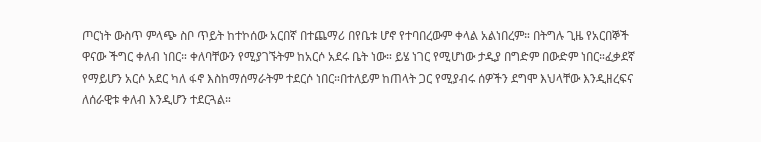ጦርነት ውስጥ ምላጭ ስቦ ጥይት ከተኮሰው አርበኛ በተጨማሪ በየቤቱ ሆኖ የተባበረውም ቀላል አልነበረም። በትግሉ ጊዜ የአርበኞች ዋናው ችግር ቀለብ ነበር። ቀለባቸውን የሚያገኙትም ከአርሶ አደሩ ቤት ነው። ይሄ ነገር የሚሆነው ታዲያ በግድም በውድም ነበር።ፈቃደኛ የማይሆን አርሶ አደር ካለ ፋኖ እስከማሰማራትም ተደርሶ ነበር።በተለይም ከጠላት ጋር የሚያብሩ ሰዎችን ደግሞ እህላቸው እንዲዘረፍና ለሰራዊቱ ቀለብ እንዲሆን ተደርጓል።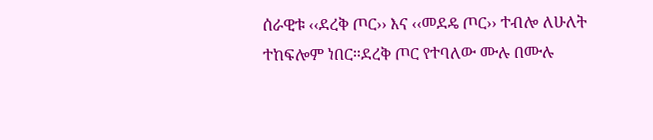ሰራዊቱ ‹‹ደረቅ ጦር›› እና ‹‹መደዴ ጦር›› ተብሎ ለሁለት ተከፍሎም ነበር።ደረቅ ጦር የተባለው ሙሉ በሙሉ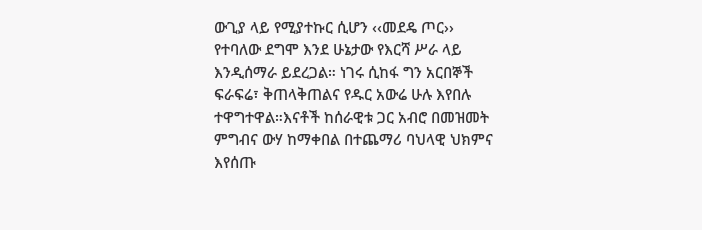ውጊያ ላይ የሚያተኩር ሲሆን ‹‹መደዴ ጦር›› የተባለው ደግሞ እንደ ሁኔታው የእርሻ ሥራ ላይ እንዲሰማራ ይደረጋል። ነገሩ ሲከፋ ግን አርበኞች ፍራፍሬ፣ ቅጠላቅጠልና የዱር አውሬ ሁሉ እየበሉ ተዋግተዋል።እናቶች ከሰራዊቱ ጋር አብሮ በመዝመት ምግብና ውሃ ከማቀበል በተጨማሪ ባህላዊ ህክምና እየሰጡ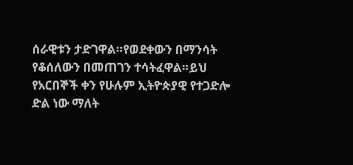ሰራዊቱን ታድገዋል።የወደቀውን በማንሳት የቆሰለውን በመጠገን ተሳትፈዋል።ይህ የአርበኞች ቀን የሁሉም ኢትዮጵያዊ የተጋድሎ ድል ነው ማለት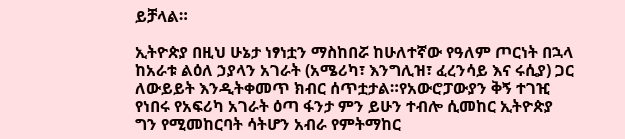ይቻላል።

ኢትዮጵያ በዚህ ሁኔታ ነፃነቷን ማስከበሯ ከሁለተኛው የዓለም ጦርነት በኋላ ከአራቱ ልዕለ ኃያላን አገራት (አሜሪካ፣ እንግሊዝ፣ ፈረንሳይ እና ሩሲያ) ጋር ለውይይት እንዲትቀመጥ ክብር ሰጥቷታል።የአውሮፓውያን ቅኝ ተገዢ የነበሩ የአፍሪካ አገራት ዕጣ ፋንታ ምን ይሁን ተብሎ ሲመከር ኢትዮጵያ ግን የሚመከርባት ሳትሆን አብራ የምትማከር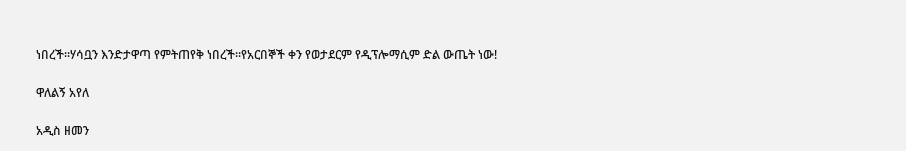ነበረች።ሃሳቧን እንድታዋጣ የምትጠየቅ ነበረች።የአርበኞች ቀን የወታደርም የዲፕሎማሲም ድል ውጤት ነው!

ዋለልኝ አየለ

አዲስ ዘመን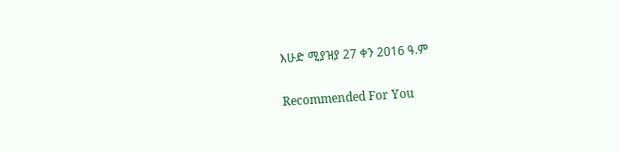እሁድ ሚያዝያ 27 ቀን 2016 ዓ.ም

Recommended For You